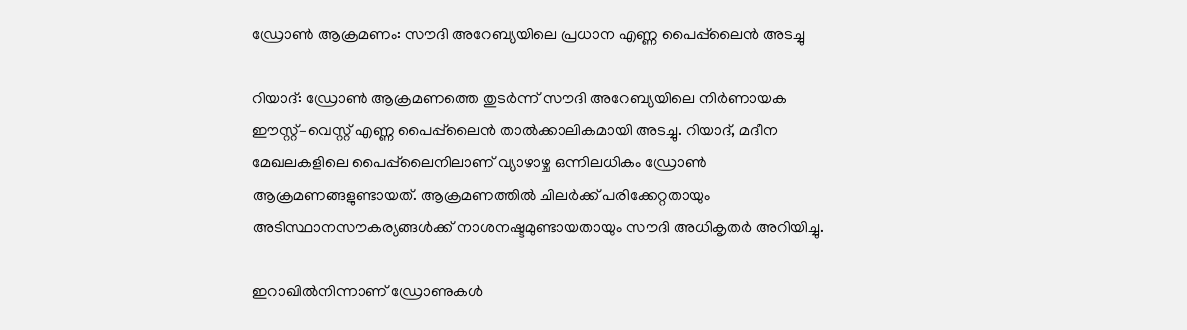ഡ്രോൺ ആക്രമണം: സൗദി അറേബ്യയിലെ പ്രധാന എണ്ണ പൈപ്പ്‌ലൈൻ അടച്ചു

റിയാദ്: ഡ്രോൺ ആക്രമണത്തെ തുടർന്ന് സൗദി അറേബ്യയിലെ നിർണായക ഈസ്റ്റ്–വെസ്റ്റ് എണ്ണ പൈപ്പ്‌ലൈൻ താൽക്കാലികമായി അടച്ചു. റിയാദ്, മദീന മേഖലകളിലെ പൈപ്പ്‌ലൈനിലാണ് വ്യാഴാഴ്ച ഒന്നിലധികം ഡ്രോൺ ആക്രമണങ്ങളുണ്ടായത്. ആക്രമണത്തിൽ ചിലർക്ക് പരിക്കേറ്റതായും അടിസ്ഥാനസൗകര്യങ്ങൾക്ക് നാശനഷ്ടമുണ്ടായതായും സൗദി അധികൃതർ അറിയിച്ചു.

ഇറാഖിൽനിന്നാണ് ഡ്രോണുകൾ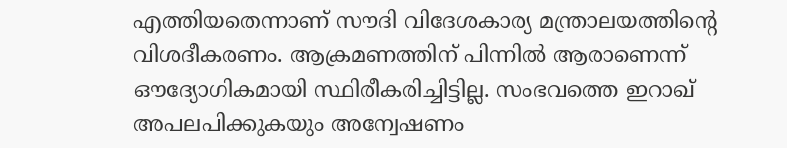എത്തിയതെന്നാണ് സൗദി വിദേശകാര്യ മന്ത്രാലയത്തിന്റെ വിശദീകരണം. ആക്രമണത്തിന് പിന്നിൽ ആരാണെന്ന് ഔദ്യോഗികമായി സ്ഥിരീകരിച്ചിട്ടില്ല. സംഭവത്തെ ഇറാഖ് അപലപിക്കുകയും അന്വേഷണം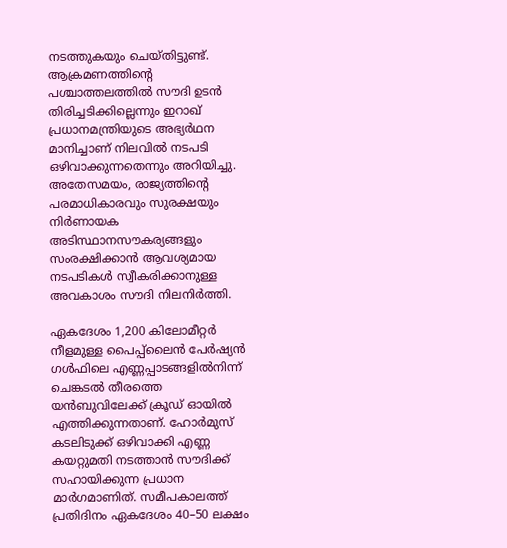നടത്തുകയും ചെയ്തിട്ടുണ്ട്. ആക്രമണത്തിന്റെ പശ്ചാത്തലത്തിൽ സൗദി ഉടൻ തിരിച്ചടിക്കില്ലെന്നും ഇറാഖ് പ്രധാനമന്ത്രിയുടെ അഭ്യർഥന മാനിച്ചാണ് നിലവിൽ നടപടി ഒഴിവാക്കുന്നതെന്നും അറിയിച്ചു. അതേസമയം, രാജ്യത്തിന്റെ പരമാധികാരവും സുരക്ഷയും നിർണായക അടിസ്ഥാനസൗകര്യങ്ങളും സംരക്ഷിക്കാൻ ആവശ്യമായ നടപടികൾ സ്വീകരിക്കാനുള്ള അവകാശം സൗദി നിലനിർത്തി.

ഏകദേശം 1,200 കിലോമീറ്റർ നീളമുള്ള പൈപ്പ്‌ലൈൻ പേർഷ്യൻ ഗൾഫിലെ എണ്ണപ്പാടങ്ങളിൽനിന്ന് ചെങ്കടൽ തീരത്തെ യൻബുവിലേക്ക് ക്രൂഡ് ഓയിൽ എത്തിക്കുന്നതാണ്. ഹോർമുസ് കടലിടുക്ക് ഒഴിവാക്കി എണ്ണ കയറ്റുമതി നടത്താൻ സൗദിക്ക് സഹായിക്കുന്ന പ്രധാന മാർഗമാണിത്. സമീപകാലത്ത് പ്രതിദിനം ഏകദേശം 40–50 ലക്ഷം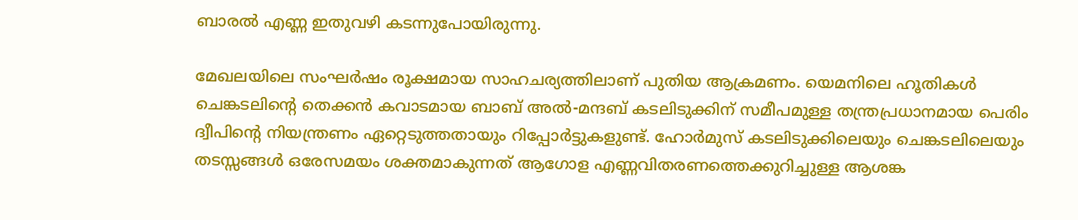ബാരൽ എണ്ണ ഇതുവഴി കടന്നുപോയിരുന്നു.

മേഖലയിലെ സംഘർഷം രൂക്ഷമായ സാഹചര്യത്തിലാണ് പുതിയ ആക്രമണം. യെമനിലെ ഹൂതികൾ ചെങ്കടലിന്റെ തെക്കൻ കവാടമായ ബാബ് അൽ-മന്ദബ് കടലിടുക്കിന് സമീപമുള്ള തന്ത്രപ്രധാനമായ പെരിം ദ്വീപിന്റെ നിയന്ത്രണം ഏറ്റെടുത്തതായും റിപ്പോർട്ടുകളുണ്ട്. ഹോർമുസ് കടലിടുക്കിലെയും ചെങ്കടലിലെയും തടസ്സങ്ങൾ ഒരേസമയം ശക്തമാകുന്നത് ആഗോള എണ്ണവിതരണത്തെക്കുറിച്ചുള്ള ആശങ്ക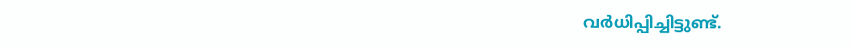വർധിപ്പിച്ചിട്ടുണ്ട്.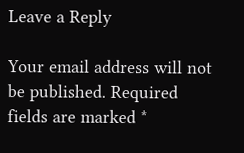Leave a Reply

Your email address will not be published. Required fields are marked *